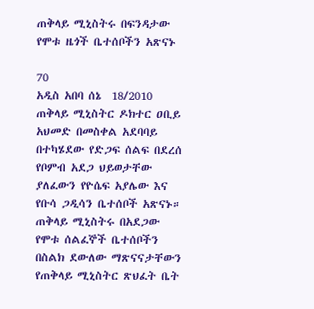ጠቅላይ ሚኒስትሩ በፍንዳታው የሞቱ ዜጎች ቤተሰቦችን አጽናኑ

70
አዲስ አበባ ሰኔ  18/2010 ጠቅላይ ሚኒስትር ዶክተር ዐቢይ አህመድ በመስቀል አደባባይ በተካሄደው የድጋፍ ሰልፍ በደረሰ የቦምብ አደጋ ህይወታቸው ያለፈውን የዮሴፍ አያሌው እና የቡሳ ጋዲሳን ቤተሰቦች አጽናኑ። ጠቅላይ ሚኒስትሩ በአደጋው የሞቱ ሰልፈኞች ቤተሰቦችን በስልክ ደውለው ማጽናናታቸውን የጠቅላይ ሚኒስትር ጽህፈት ቤት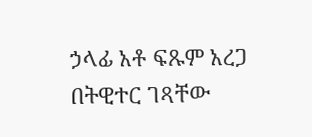ኃላፊ አቶ ፍጹም አረጋ በትዊተር ገጻቸው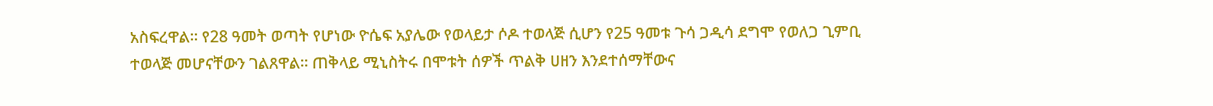አስፍረዋል። የ28 ዓመት ወጣት የሆነው ዮሴፍ አያሌው የወላይታ ሶዶ ተወላጅ ሲሆን የ25 ዓመቱ ጉሳ ጋዲሳ ደግሞ የወለጋ ጊምቢ ተወላጅ መሆናቸውን ገልጸዋል። ጠቅላይ ሚኒስትሩ በሞቱት ሰዎች ጥልቅ ሀዘን እንደተሰማቸውና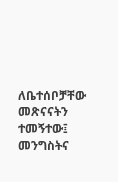ለቤተሰቦቻቸው መጽናናትን ተመኝተው፤ መንግስትና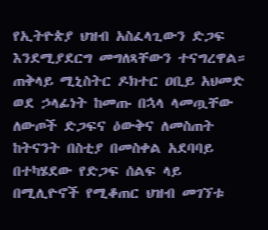የኢትዮጵያ ህዝብ አስፈላጊውን ድጋፍ እንደሚያደርግ መግለጻቸውን ተናግረዋል። ጠቅላይ ሚኒስትር ዶክተር ዐቢይ አህመድ ወደ ኃላፊነት ከመጡ በኋላ ላመጧቸው ለውጦች ድጋፍና ዕውቅና ለመስጠት ከትናንት በስቲያ በመስቀል አደባባይ በተካሄደው የድጋፍ ሰልፍ ላይ በሚሊዮኖች የሚቆጠር ህዝብ መገኘቱ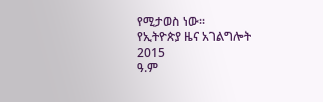የሚታወስ ነው።
የኢትዮጵያ ዜና አገልግሎት
2015
ዓ.ም